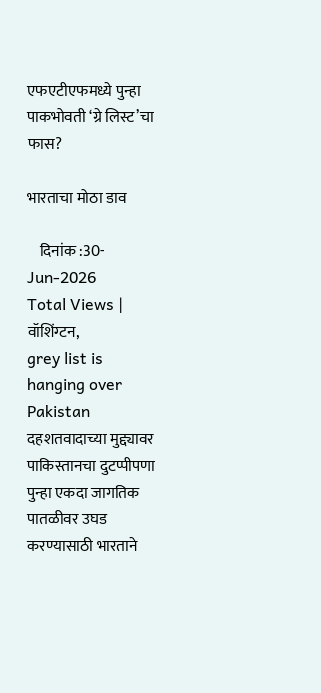एफएटीएफमध्ये पुन्हा पाकभोवती ‘ग्रे लिस्ट’चा फास?

भारताचा मोठा डाव

    दिनांक :30-Jun-2026
Total Views |
वॉशिंग्टन,
grey list is hanging over Pakistan दहशतवादाच्या मुद्द्यावर पाकिस्तानचा दुटप्पीपणा पुन्हा एकदा जागतिक पातळीवर उघड करण्यासाठी भारताने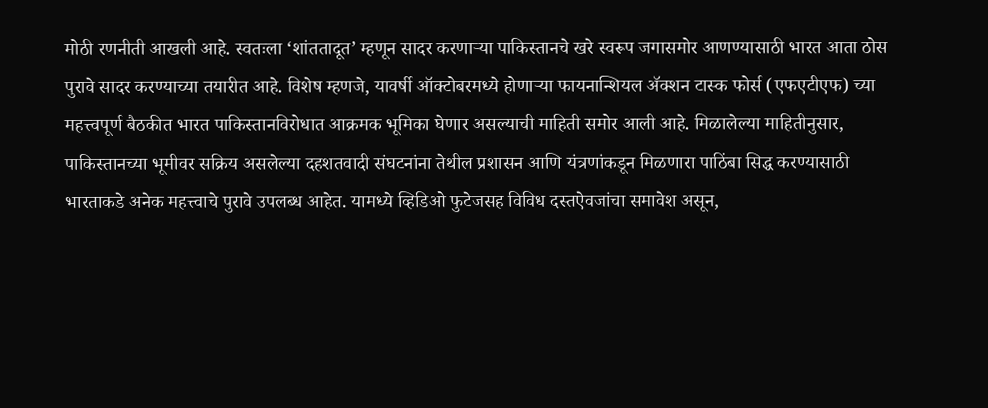मोठी रणनीती आखली आहे. स्वतःला ‘शांततादूत’ म्हणून सादर करणाऱ्या पाकिस्तानचे खरे स्वरूप जगासमोर आणण्यासाठी भारत आता ठोस पुरावे सादर करण्याच्या तयारीत आहे. विशेष म्हणजे, यावर्षी ऑक्टोबरमध्ये होणाऱ्या फायनान्शियल ॲक्शन टास्क फोर्स (एफएटीएफ) च्या महत्त्वपूर्ण बैठकीत भारत पाकिस्तानविरोधात आक्रमक भूमिका घेणार असल्याची माहिती समोर आली आहे. मिळालेल्या माहितीनुसार, पाकिस्तानच्या भूमीवर सक्रिय असलेल्या दहशतवादी संघटनांना तेथील प्रशासन आणि यंत्रणांकडून मिळणारा पाठिंबा सिद्ध करण्यासाठी भारताकडे अनेक महत्त्वाचे पुरावे उपलब्ध आहेत. यामध्ये व्हिडिओ फुटेजसह विविध दस्तऐवजांचा समावेश असून,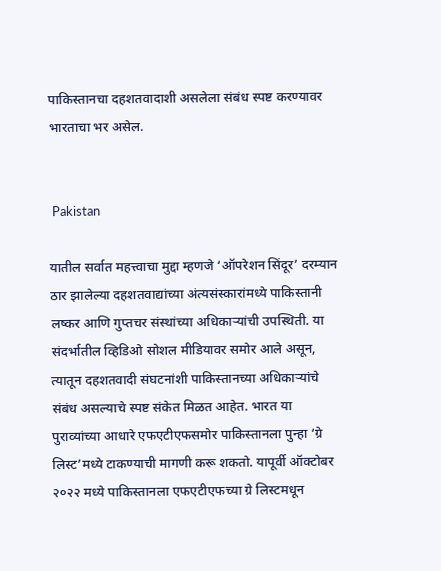पाकिस्तानचा दहशतवादाशी असलेला संबंध स्पष्ट करण्यावर भारताचा भर असेल.


 Pakistan

यातील सर्वात महत्त्वाचा मुद्दा म्हणजे ‘ऑपरेशन सिंदूर’ दरम्यान ठार झालेल्या दहशतवाद्यांच्या अंत्यसंस्कारांमध्ये पाकिस्तानी लष्कर आणि गुप्तचर संस्थांच्या अधिकाऱ्यांची उपस्थिती. या संदर्भातील व्हिडिओ सोशल मीडियावर समोर आले असून, त्यातून दहशतवादी संघटनांशी पाकिस्तानच्या अधिकाऱ्यांचे संबंध असल्याचे स्पष्ट संकेत मिळत आहेत. भारत या पुराव्यांच्या आधारे एफएटीएफसमोर पाकिस्तानला पुन्हा ‘ग्रे लिस्ट’मध्ये टाकण्याची मागणी करू शकतो. यापूर्वी ऑक्टोबर २०२२ मध्ये पाकिस्तानला एफएटीएफच्या ग्रे लिस्टमधून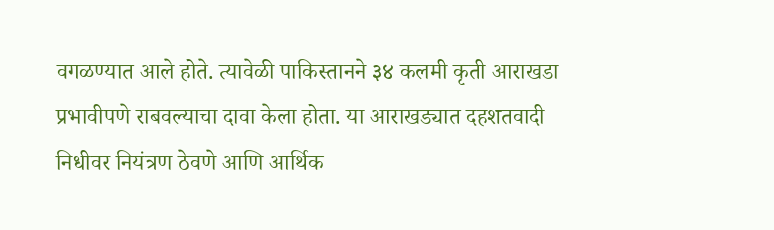वगळण्यात आले होते. त्यावेळी पाकिस्तानने ३४ कलमी कृती आराखडा प्रभावीपणे राबवल्याचा दावा केला होता. या आराखड्यात दहशतवादी निधीवर नियंत्रण ठेवणे आणि आर्थिक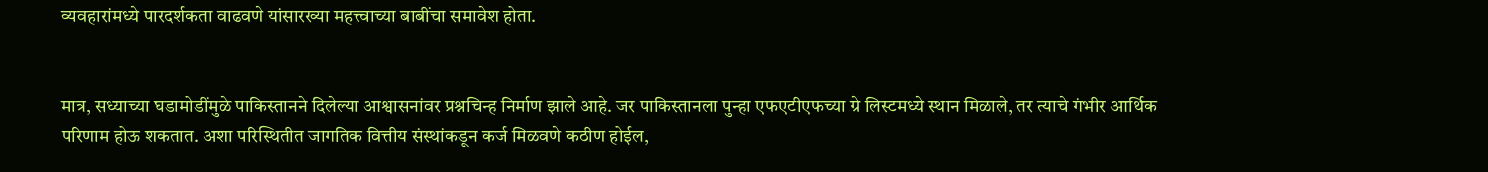व्यवहारांमध्ये पारदर्शकता वाढवणे यांसारख्या महत्त्वाच्या बाबींचा समावेश होता.


मात्र, सध्याच्या घडामोडींमुळे पाकिस्तानने दिलेल्या आश्वासनांवर प्रश्नचिन्ह निर्माण झाले आहे. जर पाकिस्तानला पुन्हा एफएटीएफच्या ग्रे लिस्टमध्ये स्थान मिळाले, तर त्याचे गंभीर आर्थिक परिणाम होऊ शकतात. अशा परिस्थितीत जागतिक वित्तीय संस्थांकडून कर्ज मिळवणे कठीण होईल,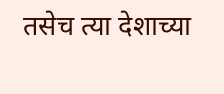तसेच त्या देशाच्या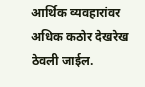आर्थिक व्यवहारांवर अधिक कठोर देखरेख ठेवली जाईल.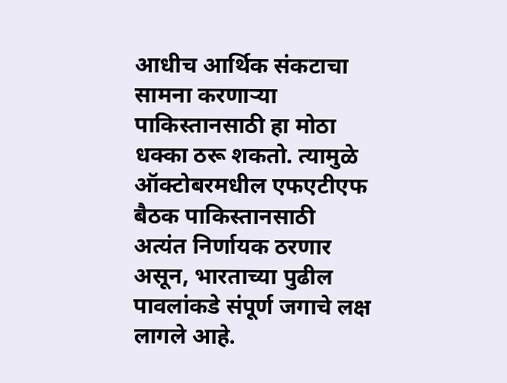आधीच आर्थिक संकटाचा सामना करणाऱ्या पाकिस्तानसाठी हा मोठा धक्का ठरू शकतो. त्यामुळे ऑक्टोबरमधील एफएटीएफ बैठक पाकिस्तानसाठी अत्यंत निर्णायक ठरणार असून, भारताच्या पुढील पावलांकडे संपूर्ण जगाचे लक्ष लागले आहे.